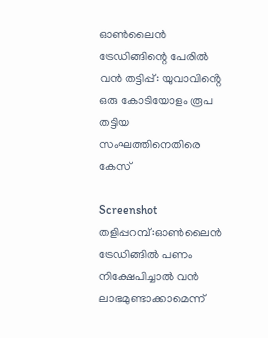ഓൺലൈൻ ട്രേഡിങ്ങിന്റെ പേരിൽ വൻ തട്ടിപ്പ്: യുവാവിൻ്റെ ഒരു കോടിയോളം രൂപ തട്ടിയ സംഘത്തിനെതിരെ കേസ്

Screenshot
തളിപ്പറമ്പ്:ഓൺലൈൻ ട്രേഡിങ്ങിൽ പണം നിക്ഷേപിച്ചാൽ വൻ ലാഭമുണ്ടാക്കാമെന്ന്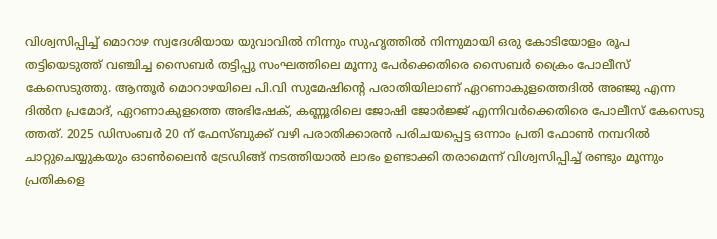വിശ്വസിപ്പിച്ച് മൊറാഴ സ്വദേശിയായ യുവാവിൽ നിന്നും സുഹൃത്തിൽ നിന്നുമായി ഒരു കോടിയോളം രൂപ തട്ടിയെടുത്ത് വഞ്ചിച്ച സൈബർ തട്ടിപ്പു സംഘത്തിലെ മൂന്നു പേർക്കെതിരെ സൈബർ ക്രൈം പോലീസ് കേസെടുത്തു. ആന്തൂർ മൊറാഴയിലെ പി.വി സുമേഷിൻ്റെ പരാതിയിലാണ് ഏറണാകുളത്തെദിൽ അഞ്ജു എന്ന ദിൽന പ്രമോദ്, ഏറണാകുളത്തെ അഭിഷേക്, കണ്ണൂരിലെ ജോഷി ജോർജ്ജ് എന്നിവർക്കെതിരെ പോലീസ് കേസെടു ത്തത്. 2025 ഡിസംബർ 20 ന് ഫേസ്ബുക്ക് വഴി പരാതിക്കാരൻ പരിചയപ്പെട്ട ഒന്നാം പ്രതി ഫോൺ നമ്പറിൽ ചാറ്റുചെയ്യുകയും ഓൺലൈൻ ട്രേഡിങ്ങ് നടത്തിയാൽ ലാഭം ഉണ്ടാക്കി തരാമെന്ന് വിശ്വസിപ്പിച്ച് രണ്ടും മൂന്നും പ്രതികളെ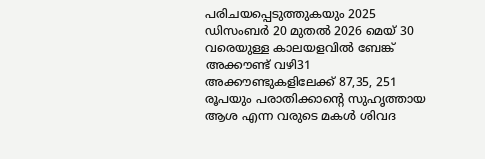പരിചയപ്പെടുത്തുകയും 2025 ഡിസംബർ 20 മുതൽ 2026 മെയ് 30 വരെയുള്ള കാലയളവിൽ ബേങ്ക് അക്കൗണ്ട് വഴി31 അക്കൗണ്ടുകളിലേക്ക് 87,35, 251 രൂപയും പരാതിക്കാൻ്റെ സുഹൃത്തായ ആശ എന്ന വരുടെ മകൾ ശിവദ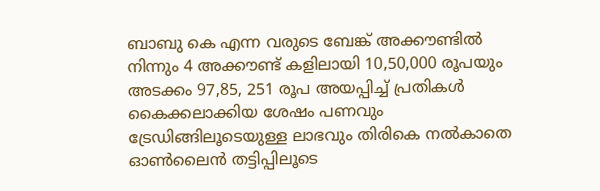ബാബു കെ എന്ന വരുടെ ബേങ്ക് അക്കൗണ്ടിൽ നിന്നും 4 അക്കൗണ്ട് കളിലായി 10,50,000 രൂപയും അടക്കം 97,85, 251 രൂപ അയപ്പിച്ച് പ്രതികൾ കൈക്കലാക്കിയ ശേഷം പണവും ട്രേഡിങ്ങിലൂടെയുള്ള ലാഭവും തിരികെ നൽകാതെ ഓൺലൈൻ തട്ടിപ്പിലൂടെ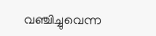വഞ്ചിച്ചുവെന്ന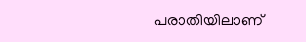പരാതിയിലാണ്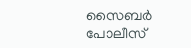സൈബർ പോലീസ്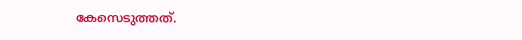കേസെടുത്തത്.